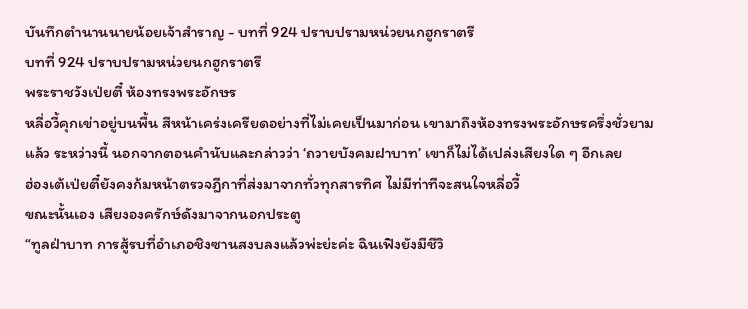บันทึกตำนานนายน้อยเจ้าสำราญ - บทที่ 924 ปราบปรามหน่วยนกฮูกราตรี
บทที่ 924 ปราบปรามหน่วยนกฮูกราตรี
พระราชวังเป่ยตี๋ ห้องทรงพระอักษร
หลี่อวี้คุกเข่าอยู่บนพื้น สีหน้าเคร่งเครียดอย่างที่ไม่เคยเป็นมาก่อน เขามาถึงห้องทรงพระอักษรครึ่งชั่วยามแล้ว ระหว่างนี้ นอกจากตอนคำนับและกล่าวว่า ‘ถวายบังคมฝาบาท’ เขาก็ไม่ได้เปล่งเสียงใด ๆ อีกเลย
ฮ่องเต้เป่ยตี๋ยังคงก้มหน้าตรวจฎีกาที่ส่งมาจากทั่วทุกสารทิศ ไม่มีท่าทีจะสนใจหลี่อวี้
ขณะนั้นเอง เสียงองครักษ์ดังมาจากนอกประตู
“ทูลฝ่าบาท การสู้รบที่อำเภอชิงซานสงบลงแล้วพ่ะย่ะค่ะ ฉินเฟิงยังมีชีวิ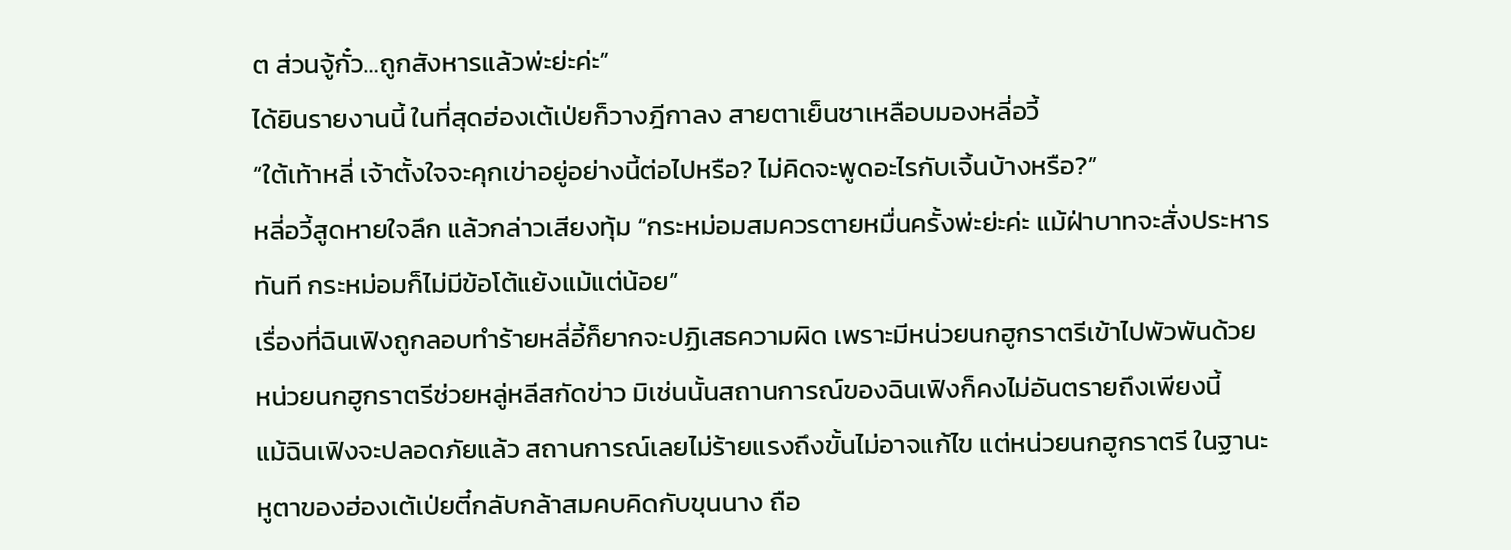ต ส่วนจู้กั๋ว…ถูกสังหารแล้วพ่ะย่ะค่ะ”
ได้ยินรายงานนี้ ในที่สุดฮ่องเต้เป่ยก็วางฎีกาลง สายตาเย็นชาเหลือบมองหลี่อวี้
“ใต้เท้าหลี่ เจ้าตั้งใจจะคุกเข่าอยู่อย่างนี้ต่อไปหรือ? ไม่คิดจะพูดอะไรกับเจิ้นบ้างหรือ?”
หลี่อวี้สูดหายใจลึก แล้วกล่าวเสียงทุ้ม “กระหม่อมสมควรตายหมื่นครั้งพ่ะย่ะค่ะ แม้ฝ่าบาทจะสั่งประหารทันที กระหม่อมก็ไม่มีข้อโต้แย้งแม้แต่น้อย”
เรื่องที่ฉินเฟิงถูกลอบทำร้ายหลี่อี้ก็ยากจะปฏิเสธความผิด เพราะมีหน่วยนกฮูกราตรีเข้าไปพัวพันด้วย หน่วยนกฮูกราตรีช่วยหลู่หลีสกัดข่าว มิเช่นนั้นสถานการณ์ของฉินเฟิงก็คงไม่อันตรายถึงเพียงนี้
แม้ฉินเฟิงจะปลอดภัยแล้ว สถานการณ์เลยไม่ร้ายแรงถึงขั้นไม่อาจแก้ไข แต่หน่วยนกฮูกราตรี ในฐานะหูตาของฮ่องเต้เป่ยตี๋กลับกล้าสมคบคิดกับขุนนาง ถือ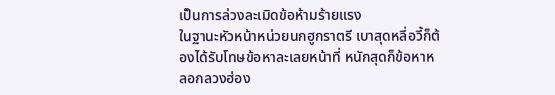เป็นการล่วงละเมิดข้อห้ามร้ายแรง
ในฐานะหัวหน้าหน่วยนกฮูกราตรี เบาสุดหลี่อวี้ก็ต้องได้รับโทษข้อหาละเลยหน้าที่ หนักสุดก็ข้อหาหลอกลวงฮ่อง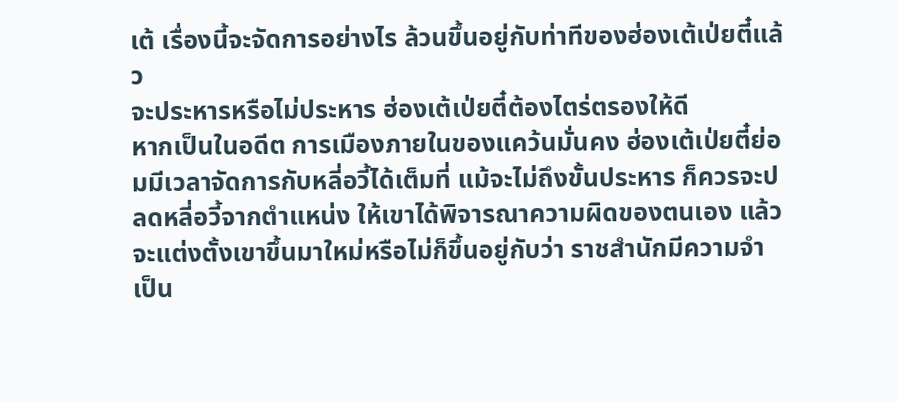เต้ เรื่องนี้จะจัดการอย่างไร ล้วนขึ้นอยู่กับท่าทีของฮ่องเต้เป่ยตี๋แล้ว
จะประหารหรือไม่ประหาร ฮ่องเต้เป่ยตี๋ต้องไตร่ตรองให้ดี
หากเป็นในอดีต การเมืองภายในของแคว้นมั่นคง ฮ่องเต้เป่ยตี๋ย่อมมีเวลาจัดการกับหลี่อวี้ได้เต็มที่ แม้จะไม่ถึงขั้นประหาร ก็ควรจะปลดหลี่อวี้จากตำแหน่ง ให้เขาได้พิจารณาความผิดของตนเอง แล้วจะแต่งตั้งเขาขึ้นมาใหม่หรือไม่ก็ขึ้นอยู่กับว่า ราชสำนักมีความจำเป็น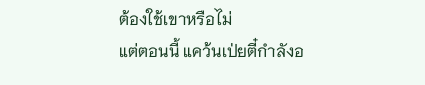ต้องใช้เขาหรือไม่
แต่ตอนนี้ แคว้นเป่ยตี๋กำลังอ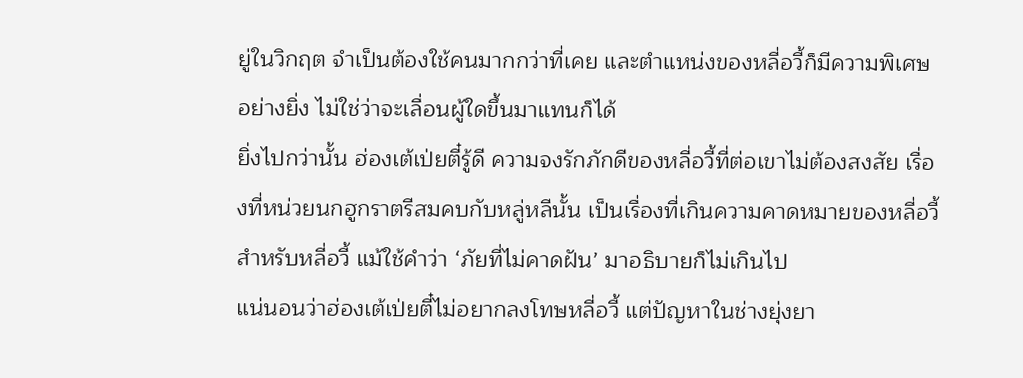ยู่ในวิกฤต จำเป็นต้องใช้คนมากกว่าที่เคย และตำแหน่งของหลี่อวี้ก็มีความพิเศษอย่างยิ่ง ไม่ใช่ว่าจะเลื่อนผู้ใดขึ้นมาแทนก็ได้
ยิ่งไปกว่านั้น ฮ่องเต้เป่ยตี๋รู้ดี ความจงรักภักดีของหลี่อวี้ที่ต่อเขาไม่ต้องสงสัย เรื่องที่หน่วยนกฮูกราตรีสมคบกับหลู่หลีนั้น เป็นเรื่องที่เกินความคาดหมายของหลี่อวี้ สำหรับหลี่อวี้ แม้ใช้คำว่า ‘ภัยที่ไม่คาดฝัน’ มาอธิบายก็ไม่เกินไป
แน่นอนว่าฮ่องเต้เป่ยตี๋ไม่อยากลงโทษหลี่อวี้ แต่ปัญหาในช่างยุ่งยา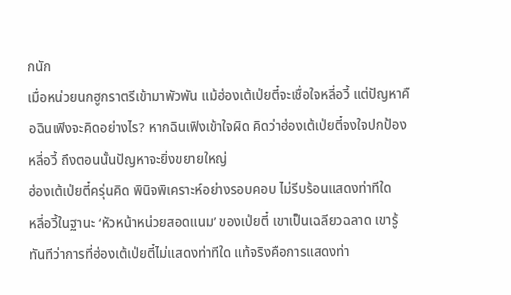กนัก
เมื่อหน่วยนกฮูกราตรีเข้ามาพัวพัน แม้ฮ่องเต้เป่ยตี๋จะเชื่อใจหลี่อวี้ แต่ปัญหาคือฉินเฟิงจะคิดอย่างไร? หากฉินเฟิงเข้าใจผิด คิดว่าฮ่องเต้เป่ยตี๋จงใจปกป้องหลี่อวี้ ถึงตอนนั้นปัญหาจะยิ่งขยายใหญ่
ฮ่องเต้เป่ยตี๋ครุ่นคิด พินิจพิเคราะห์อย่างรอบคอบ ไม่รีบร้อนแสดงท่าทีใด
หลี่อวี้ในฐานะ ‘หัวหน้าหน่วยสอดแนม’ ของเป่ยตี๋ เขาเป็นเฉลียวฉลาด เขารู้ทันทีว่าการที่ฮ่องเต้เป่ยตี๋ไม่แสดงท่าทีใด แท้จริงคือการแสดงท่า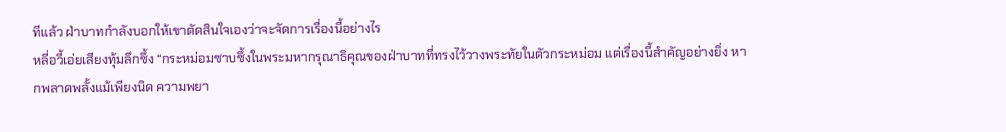ทีแล้ว ฝ่าบาทกำลังบอกให้เขาตัดสินใจเองว่าจะจัดการเรื่องนี้อย่างไร
หลี่อวี้เอ่ยเสียงทุ้มลึกซึ้ง “กระหม่อมซาบซึ้งในพระมหากรุณาธิคุณของฝ่าบาทที่ทรงไว้วางพระทัยในตัวกระหม่อม แต่เรื่องนี้สำคัญอย่างยิ่ง หากพลาดพลั้งแม้เพียงนิด ความพยา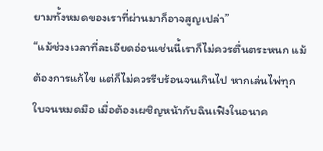ยามทั้งหมดของเราที่ผ่านมาก็อาจสูญเปล่า”
“แม้ช่วงเวลาที่ละเอียดอ่อนเช่นนี้เราก็ไม่ควรตื่นตระหนก แม้ต้องการแก้ไข แต่ก็ไม่ควรรีบร้อนจนเกินไป หากเล่นไพ่ทุกใบจนหมดมือ เมื่อต้องเผชิญหน้ากับฉินเฟิงในอนาค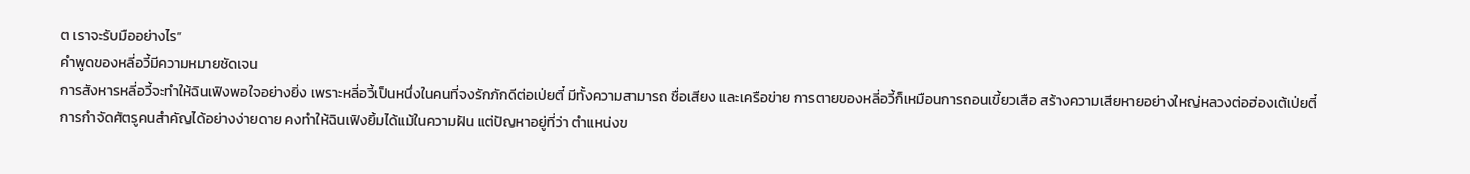ต เราจะรับมืออย่างไร”
คำพูดของหลี่อวี้มีความหมายชัดเจน
การสังหารหลี่อวี้จะทำให้ฉินเฟิงพอใจอย่างยิ่ง เพราะหลี่อวี้เป็นหนึ่งในคนที่จงรักภักดีต่อเป่ยตี๋ มีทั้งความสามารถ ชื่อเสียง และเครือข่าย การตายของหลี่อวี้ก็เหมือนการถอนเขี้ยวเสือ สร้างความเสียหายอย่างใหญ่หลวงต่อฮ่องเต้เป่ยตี๋
การกำจัดศัตรูคนสำคัญได้อย่างง่ายดาย คงทำให้ฉินเฟิงยิ้มได้แม้ในความฝัน แต่ปัญหาอยู่ที่ว่า ตำแหน่งข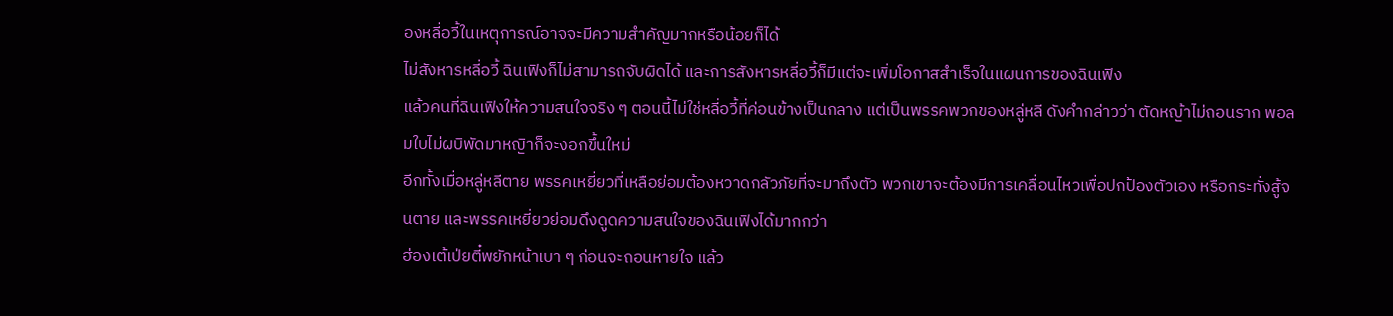องหลี่อวี้ในเหตุการณ์อาจจะมีความสำคัญมากหรือน้อยก็ได้
ไม่สังหารหลี่อวี้ ฉินเฟิงก็ไม่สามารถจับผิดได้ และการสังหารหลี่อวี้ก็มีแต่จะเพิ่มโอกาสสำเร็จในแผนการของฉินเฟิง
แล้วคนที่ฉินเฟิงให้ความสนใจจริง ๆ ตอนนี้ไม่ใช่หลี่อวี้ที่ค่อนข้างเป็นกลาง แต่เป็นพรรคพวกของหลู่หลี ดังคำกล่าวว่า ตัดหญ้าไม่ถอนราก พอลมใบไม่ผบิพัดมาหญิาก็จะงอกขึ้นใหม่
อีกทั้งเมื่อหลู่หลีตาย พรรคเหยี่ยวที่เหลือย่อมต้องหวาดกลัวภัยที่จะมาถึงตัว พวกเขาจะต้องมีการเคลื่อนไหวเพื่อปกป้องตัวเอง หรือกระทั่งสู้จนตาย และพรรคเหยี่ยวย่อมดึงดูดความสนใจของฉินเฟิงได้มากกว่า
ฮ่องเต้เป่ยตี๋พยักหน้าเบา ๆ ก่อนจะถอนหายใจ แล้ว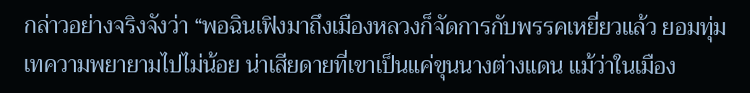กล่าวอย่างจริงจังว่า “พอฉินเฟิงมาถึงเมืองหลวงก็จัดการกับพรรคเหยี่ยวแล้ว ยอมทุ่มเทความพยายามไปไม่น้อย น่าเสียดายที่เขาเป็นแค่ขุนนางต่างแดน แม้ว่าในเมือง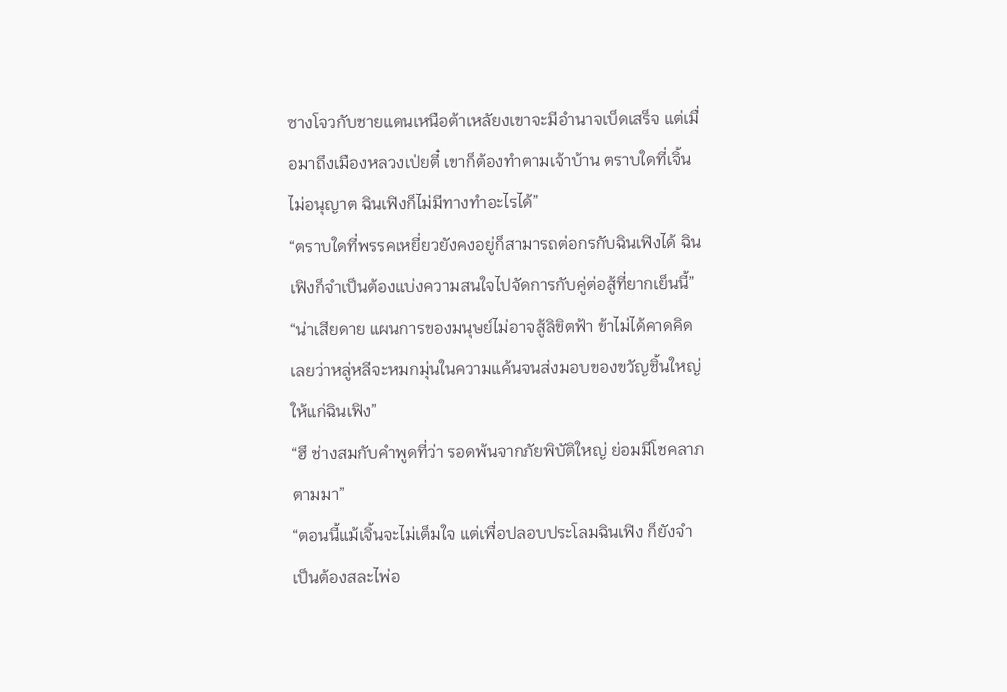ซางโจวกับชายแดนเหนือต้าเหลัยงเขาจะมีอำนาจเบ็ดเสร็จ แต่เมื่อมาถึงเมืองหลวงเป่ยตี๋ เขาก็ต้องทำตามเจ้าบ้าน ตราบใดที่เจิ้นไม่อนุญาต ฉินเฟิงก็ไม่มีทางทำอะไรได้”
“ตราบใดที่พรรคเหยี่ยวยังคงอยู่ก็สามารถต่อกรกับฉินเฟิงได้ ฉินเฟิงก็จำเป็นต้องแบ่งความสนใจไปจัดการกับคู่ต่อสู้ที่ยากเย็นนี้”
“น่าเสียดาย แผนการของมนุษย์ไม่อาจสู้ลิขิตฟ้า ข้าไม่ได้คาดคิดเลยว่าหลู่หลีจะหมกมุ่นในความแค้นจนส่งมอบของขวัญชิ้นใหญ่ให้แก่ฉินเฟิง”
“ฮึ ช่างสมกับคำพูดที่ว่า รอดพ้นจากภัยพิบัติใหญ่ ย่อมมีโชคลาภตามมา”
“ตอนนี้แม้เจิ้นจะไม่เต็มใจ แต่เพื่อปลอบประโลมฉินเฟิง ก็ยังจำเป็นต้องสละไพ่อ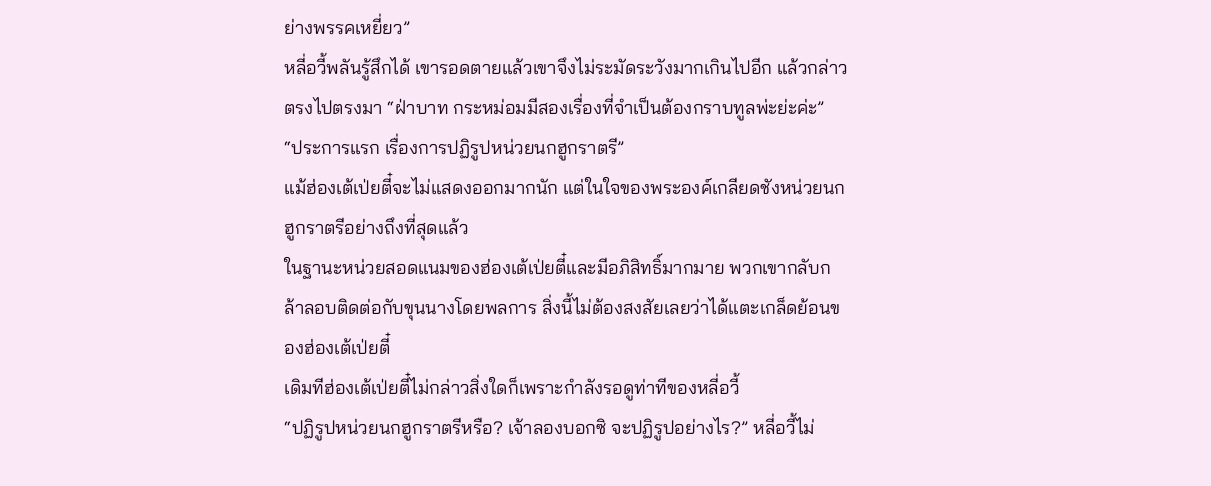ย่างพรรคเหยี่ยว”
หลี่อวี้พลันรู้สึกได้ เขารอดตายแล้วเขาจึงไม่ระมัดระวังมากเกินไปอีก แล้วกล่าวตรงไปตรงมา “ฝ่าบาท กระหม่อมมีสองเรื่องที่จำเป็นต้องกราบทูลพ่ะย่ะค่ะ”
“ประการแรก เรื่องการปฏิรูปหน่วยนกฮูกราตรี”
แม้ฮ่องเต้เป่ยตี๋จะไม่แสดงออกมากนัก แต่ในใจของพระองค์เกลียดชังหน่วยนกฮูกราตรีอย่างถึงที่สุดแล้ว
ในฐานะหน่วยสอดแนมของฮ่องเต้เป่ยตี๋และมีอภิสิทธิ์มากมาย พวกเขากลับกล้าลอบติดต่อกับขุนนางโดยพลการ สิ่งนี้ไม่ต้องสงสัยเลยว่าได้แตะเกล็ดย้อนของฮ่องเต้เป่ยตี๋
เดิมทีฮ่องเต้เป่ยตี๋ไม่กล่าวสิ่งใดก็เพราะกำลังรอดูท่าทีของหลี่อวี้
“ปฏิรูปหน่วยนกฮูกราตรีหรือ? เจ้าลองบอกซิ จะปฏิรูปอย่างไร?” หลี่อวี้ไม่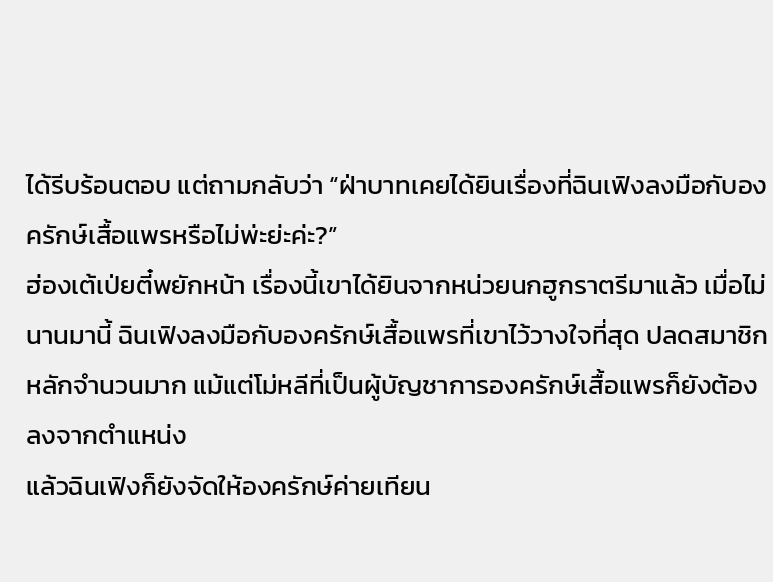ได้รีบร้อนตอบ แต่ถามกลับว่า “ฝ่าบาทเคยได้ยินเรื่องที่ฉินเฟิงลงมือกับองครักษ์เสื้อแพรหรือไม่พ่ะย่ะค่ะ?”
ฮ่องเต้เป่ยตี๋พยักหน้า เรื่องนี้เขาได้ยินจากหน่วยนกฮูกราตรีมาแล้ว เมื่อไม่นานมานี้ ฉินเฟิงลงมือกับองครักษ์เสื้อแพรที่เขาไว้วางใจที่สุด ปลดสมาชิกหลักจำนวนมาก แม้แต่โม่หลีที่เป็นผู้บัญชาการองครักษ์เสื้อแพรก็ยังต้องลงจากตำแหน่ง
แล้วฉินเฟิงก็ยังจัดให้องครักษ์ค่ายเทียน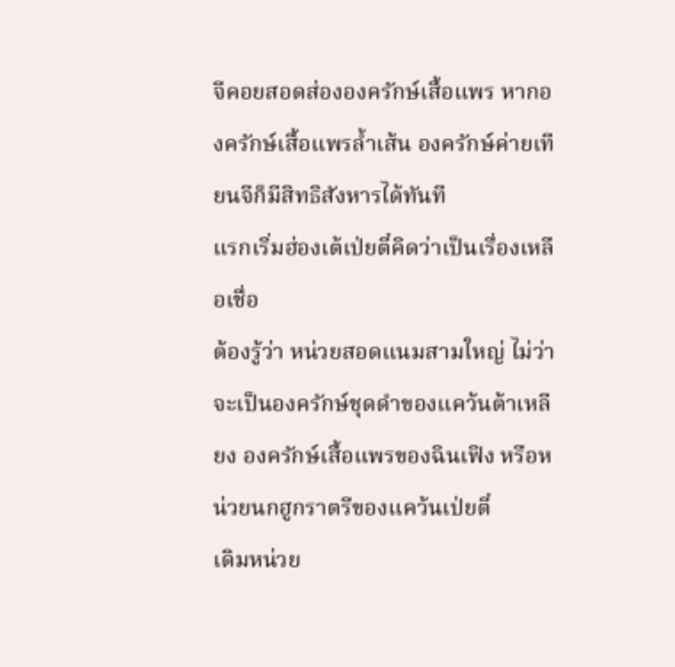จีคอยสอดส่ององครักษ์เสื้อแพร หากองครักษ์เสื้อแพรล้ำเส้น องครักษ์ค่ายเทียนจีก็มีสิทธิสังหารได้ทันที
แรกเริ่มฮ่องเต้เป่ยตี๋คิดว่าเป็นเรื่องเหลือเชื่อ
ต้องรู้ว่า หน่วยสอดแนมสามใหญ่ ไม่ว่าจะเป็นองครักษ์ชุดดำของแคว้นต้าเหลียง องครักษ์เสื้อแพรของฉินเฟิง หรือหน่วยนกฮูกราตรีของแคว้นเป่ยตี๋
เดิมหน่วย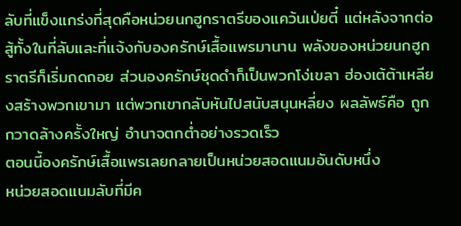ลับที่แข็งแกร่งที่สุดคือหน่วยนกฮูกราตรีของแคว้นเป่ยตี๋ แต่หลังจากต่อสู้ทั้งในที่ลับและที่แจ้งกับองครักษ์เสื้อแพรมานาน พลังของหน่วยนกฮูกราตรีก็เริ่มถดถอย ส่วนองครักษ์ชุดดำก็เป็นพวกโง่เขลา ฮ่องเต้ต้าเหลียงสร้างพวกเขามา แต่พวกเขากลับหันไปสนับสนุนหลี่ยง ผลลัพธ์คือ ถูกกวาดล้างครั้งใหญ่ อำนาจตกต่ำอย่างรวดเร็ว
ตอนนี้องครักษ์เสื้อแพรเลยกลายเป็นหน่วยสอดแนมอันดับหนึ่ง
หน่วยสอดแนมลับที่มีค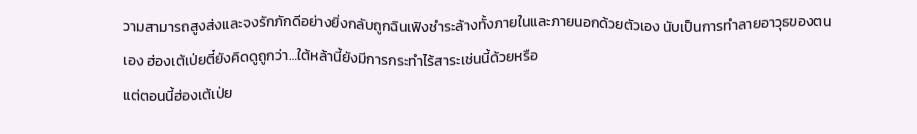วามสามารถสูงส่งและจงรักภักดีอย่างยิ่งกลับถูกฉินเฟิงชำระล้างทั้งภายในและภายนอกด้วยตัวเอง นับเป็นการทำลายอาวุธของตนเอง ฮ่องเต้เป่ยตี๋ยังคิดดูถูกว่า…ใต้หล้านี้ยังมีการกระทำไร้สาระเช่นนี้ด้วยหรือ
แต่ตอนนี้ฮ่องเต้เป่ย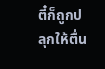ตี๋ก็ถูกปลุกให้ตื่น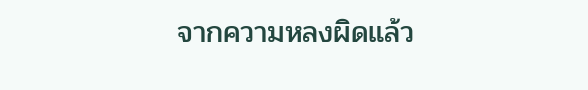จากความหลงผิดแล้ว